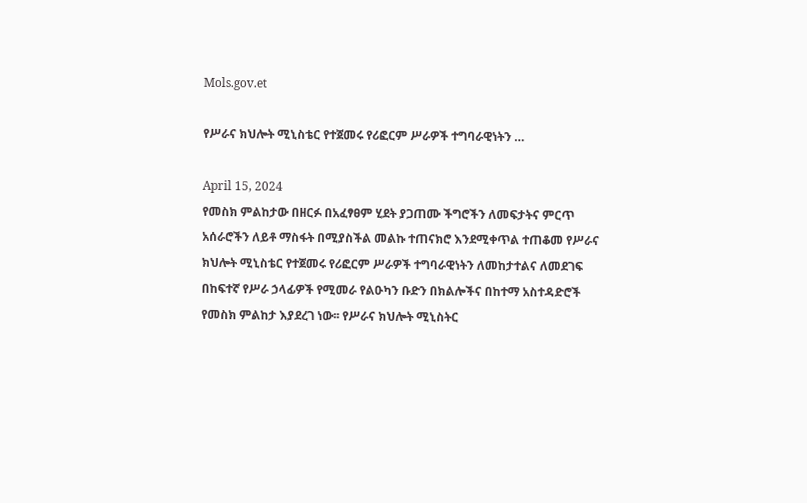Mols.gov.et

የሥራና ክህሎት ሚኒስቴር የተጀመሩ የሪፎርም ሥራዎች ተግባራዊነትን …

April 15, 2024
የመስክ ምልከታው በዘርፉ በአፈፃፀም ሂደት ያጋጠሙ ችግሮችን ለመፍታትና ምርጥ አሰራሮችን ለይቶ ማስፋት በሚያስችል መልኩ ተጠናክሮ እንደሚቀጥል ተጠቆመ የሥራና ክህሎት ሚኒስቴር የተጀመሩ የሪፎርም ሥራዎች ተግባራዊነትን ለመከታተልና ለመደገፍ በከፍተኛ የሥራ ኃላፊዎች የሚመራ የልዑካን ቡድን በክልሎችና በከተማ አስተዳድሮች የመስክ ምልከታ እያደረገ ነው፡፡ የሥራና ክህሎት ሚኒስትር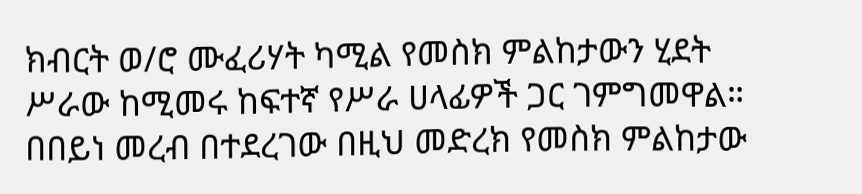ክብርት ወ/ሮ ሙፈሪሃት ካሚል የመስክ ምልከታውን ሂደት ሥራው ከሚመሩ ከፍተኛ የሥራ ሀላፊዎች ጋር ገምግመዋል። በበይነ መረብ በተደረገው በዚህ መድረክ የመስክ ምልከታው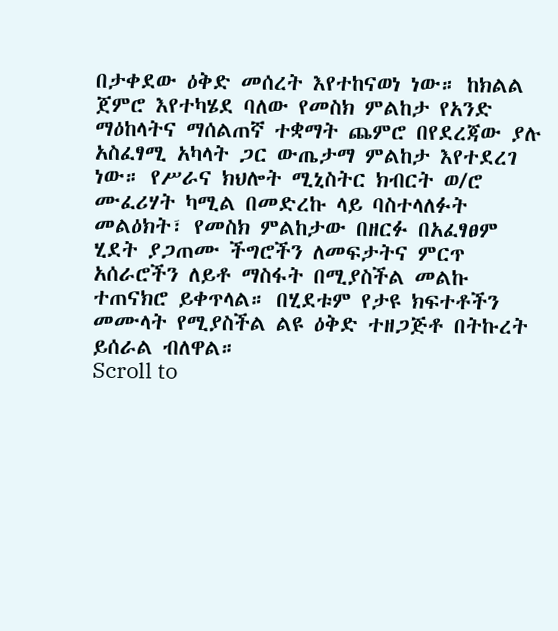በታቀደው ዕቅድ መሰረት እየተከናወነ ነው። ከክልል ጀምሮ እየተካሄደ ባለው የመስክ ምልከታ የአንድ ማዕከላትና ማሰልጠኛ ተቋማት ጨምሮ በየደረጃው ያሉ አስፈፃሚ አካላት ጋር ውጤታማ ምልከታ እየተደረገ ነው። የሥራና ክህሎት ሚኒስትር ክብርት ወ/ሮ ሙፈሪሃት ካሚል በመድረኩ ላይ ባስተላለፉት መልዕክት፣ የመስክ ምልከታው በዘርፉ በአፈፃፀም ሂደት ያጋጠሙ ችግሮችን ለመፍታትና ምርጥ አሰራሮችን ለይቶ ማስፋት በሚያስችል መልኩ ተጠናክሮ ይቀጥላል። በሂደቱም የታዩ ክፍተቶችን መሙላት የሚያስችል ልዩ ዕቅድ ተዘጋጅቶ በትኩረት ይሰራል ብለዋል።
Scroll to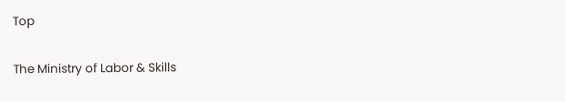Top

The Ministry of Labor & Skills